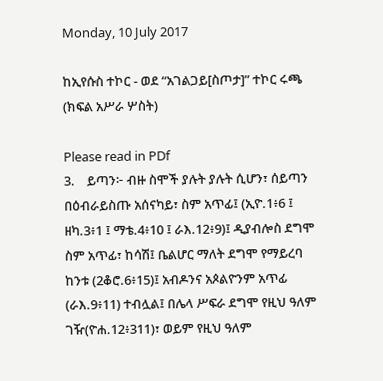Monday, 10 July 2017

ከኢየሱስ ተኮር - ወደ “አገልጋይ[ስጦታ]” ተኮር ሩጫ (ክፍል አሥራ ሦስት)

Please read in PDf
3.    ይጣን፦ ብዙ ስሞች ያሉት ያሉት ሲሆን፣ ሰይጣን በዕብራይስጡ አሰናካይ፣ ስም አጥፊ፤ (ኢዮ.1፥6 ፤ ዘካ.3፥1 ፤ ማቴ.4፥10 ፤ ራእ.12፥9)፤ ዲያብሎስ ደግሞ ስም አጥፊ፣ ከሳሽ፤ ቤልሆር ማለት ደግሞ የማይረባ ከንቱ (2ቆሮ.6፥15)፤ አብዶንና አጶልዮንም አጥፊ (ራእ.9፥11) ተብሏል፤ በሌላ ሥፍራ ደግሞ የዚህ ዓለም ገዥ(ዮሐ.12፥311)፣ ወይም የዚህ ዓለም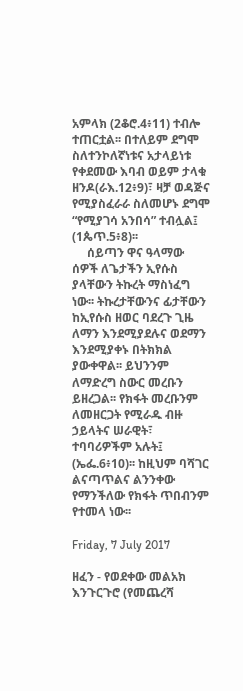አምላክ (2ቆሮ.4፥11) ተብሎ ተጠርቷል፡፡ በተለይም ደግሞ ስለተንኮለኛነቱና አታላይነቱ የቀደመው እባብ ወይም ታላቁ ዘንዶ(ራእ.12፥9)፣ ዛቻ ወዳጅና የሚያስፈራራ ስለመሆኑ ደግሞ “የሚያገሳ አንበሳ” ተብሏል፤ (1ጴጥ.5፥8)፡፡
     ሰይጣን ዋና ዓላማው ሰዎች ለጌታችን ኢየሱስ ያላቸውን ትኩረት ማስነፈግ ነው፡፡ ትኩረታቸውንና ፊታቸውን ከኢየሱስ ዘወር ባደረጉ ጊዜ ለማን እንደሚያደሉና ወደማን እንደሚያቀኑ በትክክል ያውቀዋል፡፡ ይህንንም ለማድረግ ስውር መረቡን ይዘረጋል፡፡ የክፋት መረቡንም ለመዘርጋት የሚራዱ ብዙ ኃይላትና ሠራዊት፣ ተባባሪዎችም አሉት፤ (ኤፌ.6፥10)፡፡ ከዚህም ባሻገር ልናጣጥልና ልንንቀው የማንችለው የክፋት ጥበብንም የተመላ ነው፡፡

Friday, 7 July 2017

ዘፈን - የወደቀው መልአክ እንጉርጉሮ (የመጨረሻ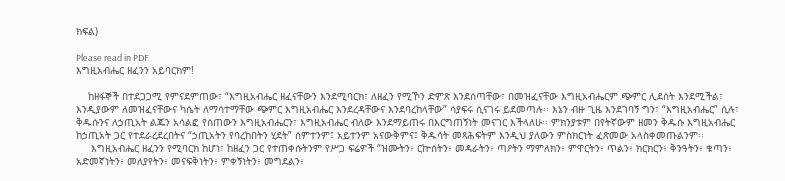ክፍል)

Please read in PDF
እግዚአብሔር ዘፈንን አይባርክም!

    ከዘፋኞች በተደጋጋሚ የምናደምጠው፣ “እግዚአብሔር ዘፈናቸውን እንደሚባርክ፣ ለዘፈን የሚኾን ድምጽ እንደሰጣቸው፣ በመዝፈናቸው እግዚአብሔርም ጭምር ሊደሰት እንደሚችል፣ እንዲያውም ለመዝፈናቸውና ካሴት ለማሳተማቸው ጭምር እግዚአብሔር እንደረዳቸውና እንደባረከላቸው” ሳያፍሩ ሲናገሩ ይደመጣሉ፡፡ እኔን ብዙ ጊዜ እንደገባኝ ግን፣ “እግዚአብሔር” ሲሉ፣ ቅዱሱንና ለኃጢአት ልጁን አሳልፎ የሰጠውን እግዚአብሔርን፣ እግዚአብሔር ብለው እንደማይጠሩ በእርግጠኝነት መናገር እችላለሁ፡፡ ምክንያቱም በየትኛውም ዘመን ቅዱሱ እግዚአብሔር ከኃጢአት ጋር የተደራረደረበትና “ኃጢአትን የባረከበትን ሂደት” ሰምተንም፤ አይተንም አናውቅምና፤ ቅዱሳት መጻሕፍትም እንዲህ ያለውን ምስክርነት ፈጽመው አላስቀመጡልንም፡፡
     እግዚአብሔር ዘፈንን የሚባርክ ከሆነ፣ ከዘፈን ጋር የተጠቀሱትንም የሥጋ ፍሬዎች “ዝሙትን፥ ርኵሰትን፥ መዳራትን፥ ጣዖትን ማምለክን፥ ምዋርትን፥ ጥልን፥ ክርክርን፥ ቅንዓትን፥ ቁጣን፥ አድመኛነትን፥ መለያየትን፥ መናፍቅነትን፥ ምቀኝነትን፥ መግደልን፥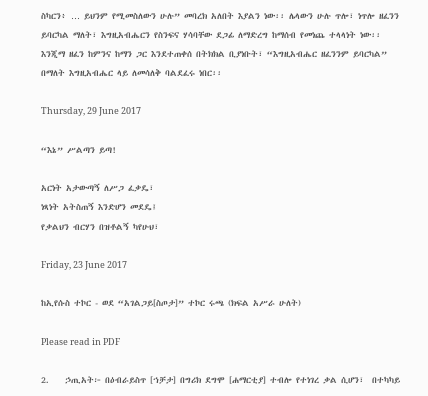ስካርን፥ … ይህንም የሚመስለውን ሁሉ” መባረክ አለበት እያልን ነው፡፡ ሌላውን ሁሉ ጥሎ፣ ነጥሎ ዘፈንን ይባርካል ማለት፣ እግዚአብሔርን የስንፍና ሃሳባቸው ደጋፊ ለማድረግ ከማሰብ የመነጨ ተላላነት ነው፡፡ እንጂማ ዘፈን ከምንና ከማን ጋር እንደተጠቀሰ በትክክል ቢያነቡት፣ “እግዚአብሔር ዘፈንንም ይባርካል” በማለት እግዚአብሔር ላይ ለመሳለቅ ባልደፈሩ ነበር፡፡

Thursday, 29 June 2017

“እኔ” ሥልጣን ይጣ!

አርነት አታውጣኝ ለሥጋ ፈቃዴ፣
ነጻነት አትስጠኝ እንድሆን መደዴ፤
የቃልህን ብርሃን በዝቶልኝ ካየሁህ፣

Friday, 23 June 2017

ከኢየሱስ ተኮር - ወደ “አገልጋይ[ስጦታ]” ተኮር ሩጫ (ክፍል አሥራ ሁለት)

Please read in PDF

2.    ኃጢአት፦ በዕብራይስጥ [ኀቻታ] በግሪክ ደግሞ [ሐማርቲያ] ተብሎ የተነገረ ቃል ሲሆን፣  በተካካይ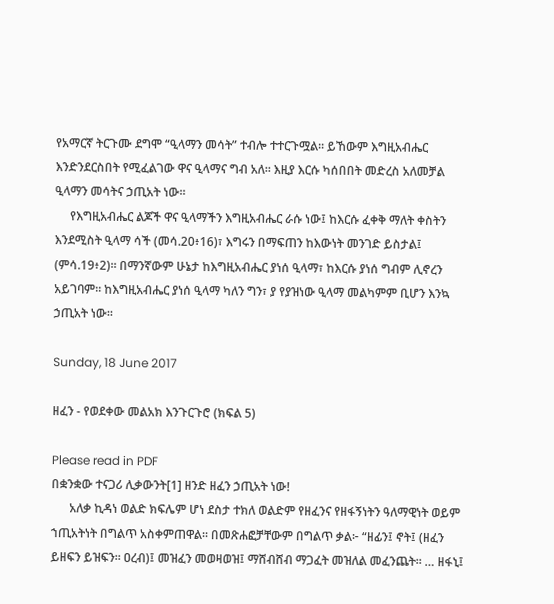የአማርኛ ትርጉሙ ደግሞ “ዒላማን መሳት” ተብሎ ተተርጉሟል፡፡ ይኸውም እግዚአብሔር እንድንደርስበት የሚፈልገው ዋና ዒላማና ግብ አለ፡፡ እዚያ እርሱ ካሰበበት መድረስ አለመቻል ዒላማን መሳትና ኃጢአት ነው፡፡
     የእግዚአብሔር ልጆች ዋና ዒላማችን እግዚአብሔር ራሱ ነው፤ ከእርሱ ፈቀቅ ማለት ቀስትን እንደሚስት ዒላማ ሳች (መሳ.20፥16)፣ እግሩን በማፍጠን ከእውነት መንገድ ይስታል፤ (ምሳ.19፥2)፡፡ በማንኛውም ሁኔታ ከእግዚአብሔር ያነሰ ዒላማ፣ ከእርሱ ያነሰ ግብም ሊኖረን አይገባም፡፡ ከእግዚአብሔር ያነሰ ዒላማ ካለን ግን፣ ያ የያዝነው ዒላማ መልካምም ቢሆን እንኳ ኃጢአት ነው፡፡

Sunday, 18 June 2017

ዘፈን - የወደቀው መልአክ እንጉርጉሮ (ክፍል 5)

Please read in PDF
በቋንቋው ተናጋሪ ሊቃውንት[1] ዘንድ ዘፈን ኃጢአት ነው!
      አለቃ ኪዳነ ወልድ ክፍሌም ሆነ ደስታ ተክለ ወልድም የዘፈንና የዘፋኝነትን ዓለማዊነት ወይም ኀጢአትነት በግልጥ አስቀምጠዋል፡፡ በመጽሐፎቻቸውም በግልጥ ቃል፦ “ዘፊን፤ ኖት፤ (ዘፈን ይዘፍን ይዝፍን፡፡ ዐረብ)፤ መዝፈን መወዛወዝ፤ ማሸብሸብ ማጋፈት መዝለል መፈንጨት፡፡ … ዘፋኒ፤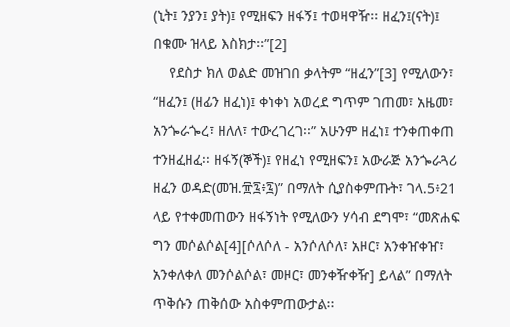(ኒት፤ ንያን፤ ያት)፤ የሚዘፍን ዘፋኝ፤ ተወዛዋዥ፡፡ ዘፈን፤(ናት)፤ በቁሙ ዝላይ እስክታ፡፡”[2]
    የደስታ ክለ ወልድ መዝገበ ቃላትም “ዘፈን”[3] የሚለውን፣ “ዘፈን፤ (ዘፊን ዘፈነ)፤ ቀነቀነ አወረደ ግጥም ገጠመ፣ አዜመ፣ አንጐራጐረ፣ ዘለለ፣ ተውረገረገ፡፡” አሁንም ዘፈነ፤ ተንቀጠቀጠ ተንዘፈዘፈ፡፡ ዘፋኝ(ኞች)፤ የዘፈነ የሚዘፍን፤ አውራጅ አንጐራጓሪ ዘፈን ወዳድ(መዝ.፹፯፥፯)” በማለት ሲያስቀምጡት፣ ገላ.5፥21 ላይ የተቀመጠውን ዘፋኝነት የሚለውን ሃሳብ ደግሞ፣ “መጽሐፍ ግን መሶልሶል[4][ሶለሶለ - አንሶለሶለ፣ አዞር፣ አንቀዠቀዠ፣ አንቀለቀለ መንሶልሶል፣ መዞር፣ መንቀዥቀዥ] ይላል” በማለት ጥቅሱን ጠቅሰው አስቀምጠውታል፡፡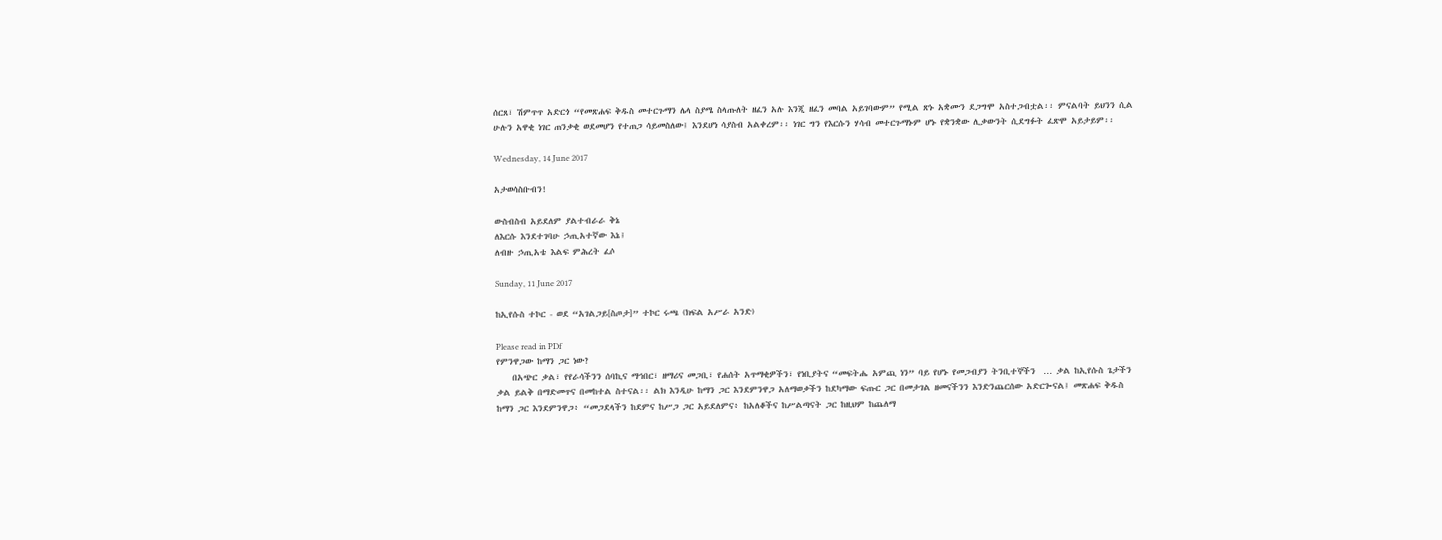ሰርጸ፣ ሽምጥጥ አድርጎ “የመጽሐፍ ቅዱስ መተርጉማን ሌላ ስያሜ ስላጡለት ዘፈን አሉ እንጂ ዘፈን መባል አይገባውም” የሚል ጽኑ አቋሙን ደጋግሞ አስተጋብቷል፡፡ ምናልባት ይህንን ሲል ሁሉን አዋቂ ነገር ጠንቃቂ ወደመሆን የተጠጋ ሳይመስለው፤ እንደሆነ ሳያስብ አልቀረም፡፡ ነገር ግን የእርሱን ሃሳብ መተርጉማኑም ሆኑ የቋንቋው ሊቃውንት ሲደግፉት ፈጽሞ አይታይም፡፡

Wednesday, 14 June 2017

አታወሳስቡብን!

ውስብስብ አይደለም ያልተብራራ ቅኔ
ለእርሱ እንደተገባሁ ኃጢአተኛው እኔ፤
ለብዙ ኃጢአቴ እልፍ ምሕረት ፈሶ

Sunday, 11 June 2017

ከኢየሱስ ተኮር - ወደ “አገልጋይ[ስጦታ]” ተኮር ሩጫ (ክፍል አሥራ አንድ)

Please read in PDf
የምንዋጋው ከማን ጋር ነው?
    በአጭር ቃል፣ የየራሳችንን ሰባኪና ማኅበር፣ ዘማሪና መጋቢ፣ የሐሰት አጥማቂዎችን፣ የነቢያትና “መፍትሔ አምጪ ነን” ባይ የሆኑ የመጋብያን ትንቢተኞችን  … ቃል ከኢየሱስ ጌታችን ቃል ይልቅ በማድመጥና በመከተል ስተናል፡፡ ልክ እንዲሁ ከማን ጋር እንደምንዋጋ አለማወቃችን ከደካማው ፍጡር ጋር በመታገል ዘመናችንን እንድንጨርሰው አድርጐናል፤ መጽሐፍ ቅዱስ ከማን ጋር እንደምንዋጋ፥ “መጋደላችን ከደምና ከሥጋ ጋር አይደለምና፥ ከአለቆችና ከሥልጣናት ጋር ከዚህም ከጨለማ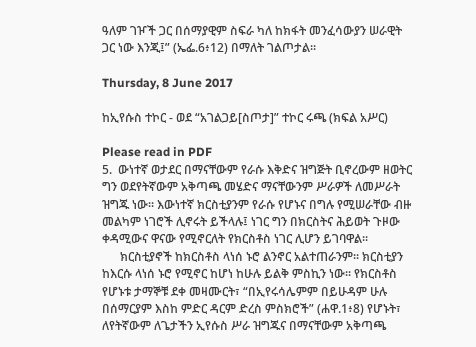ዓለም ገዦች ጋር በሰማያዊም ስፍራ ካለ ከክፋት መንፈሳውያን ሠራዊት ጋር ነው እንጂ፤” (ኤፌ.6፥12) በማለት ገልጦታል፡፡

Thursday, 8 June 2017

ከኢየሱስ ተኮር - ወደ “አገልጋይ[ስጦታ]” ተኮር ሩጫ (ክፍል አሥር)

Please read in PDF
5.  ውነተኛ ወታደር በማናቸውም የራሱ እቅድና ዝግጅት ቢኖረውም ዘወትር ግን ወደየትኛውም አቅጣጫ መሄድና ማናቸውንም ሥራዎች ለመሥራት ዝግጁ ነው፡፡ እውነተኛ ክርስቲያንም የራሱ የሆኑና በግሉ የሚሠራቸው ብዙ መልካም ነገሮች ሊኖሩት ይችላሉ፤ ነገር ግን በክርስትና ሕይወት ጉዞው ቀዳሚውና ዋናው የሚኖርለት የክርስቶስ ነገር ሊሆን ይገባዋል፡፡
      ክርስቲያኖች ከክርስቶስ ላነሰ ኑሮ ልንኖር አልተጠራንም፡፡ ክርስቲያን ከእርሱ ላነሰ ኑሮ የሚኖር ከሆነ ከሁሉ ይልቅ ምስኪን ነው፡፡ የክርስቶስ የሆኑቱ ታማኞቹ ደቀ መዛሙርት፣ “በኢየሩሳሌምም በይሁዳም ሁሉ በሰማርያም እስከ ምድር ዳርም ድረስ ምስክሮች” (ሐዋ.1፥8) የሆኑት፣ ለየትኛውም ለጌታችን ኢየሱስ ሥራ ዝግጁና በማናቸውም አቅጣጫ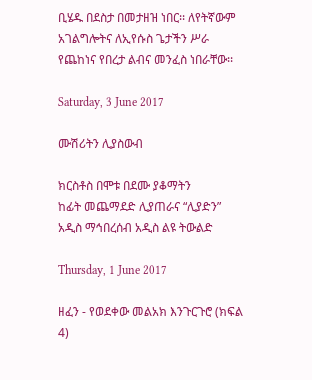ቢሄዱ በደስታ በመታዘዝ ነበር፡፡ ለየትኛውም አገልግሎትና ለኢየሱስ ጌታችን ሥራ የጨከነና የበረታ ልብና መንፈስ ነበራቸው፡፡

Saturday, 3 June 2017

ሙሽሪትን ሊያስውብ

ክርስቶስ በሞቱ በደሙ ያቆማትን
ከፊት መጨማደድ ሊያጠራና “ሊያድን”
አዲስ ማኅበረሰብ አዲስ ልዩ ትውልድ

Thursday, 1 June 2017

ዘፈን - የወደቀው መልአክ እንጉርጉሮ (ክፍል 4)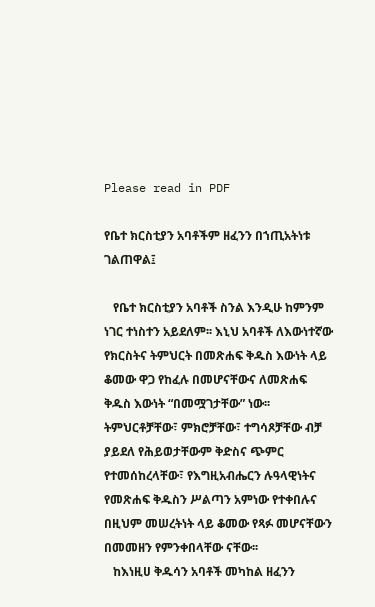Please read in PDF

የቤተ ክርስቲያን አባቶችም ዘፈንን በኀጢአትነቱ ገልጠዋል፤

   የቤተ ክርስቲያን አባቶች ስንል እንዲሁ ከምንም ነገር ተነስተን አይደለም፡፡ እኒህ አባቶች ለእውነተኛው የክርስትና ትምህርት በመጽሐፍ ቅዱስ እውነት ላይ ቆመው ዋጋ የከፈሉ በመሆናቸውና ለመጽሐፍ ቅዱስ እውነት “በመሟገታቸው” ነው፡፡ ትምህርቶቻቸው፣ ምክሮቻቸው፣ ተግሳጾቻቸው ብቻ ያይደለ የሕይወታቸውም ቅድስና ጭምር የተመሰከረላቸው፣ የእግዚአብሔርን ሉዓላዊነትና የመጽሐፍ ቅዱስን ሥልጣን አምነው የተቀበሉና በዚህም መሠረትነት ላይ ቆመው የጻፉ መሆናቸውን በመመዘን የምንቀበላቸው ናቸው፡፡
   ከእነዚሀ ቅዱሳን አባቶች መካከል ዘፈንን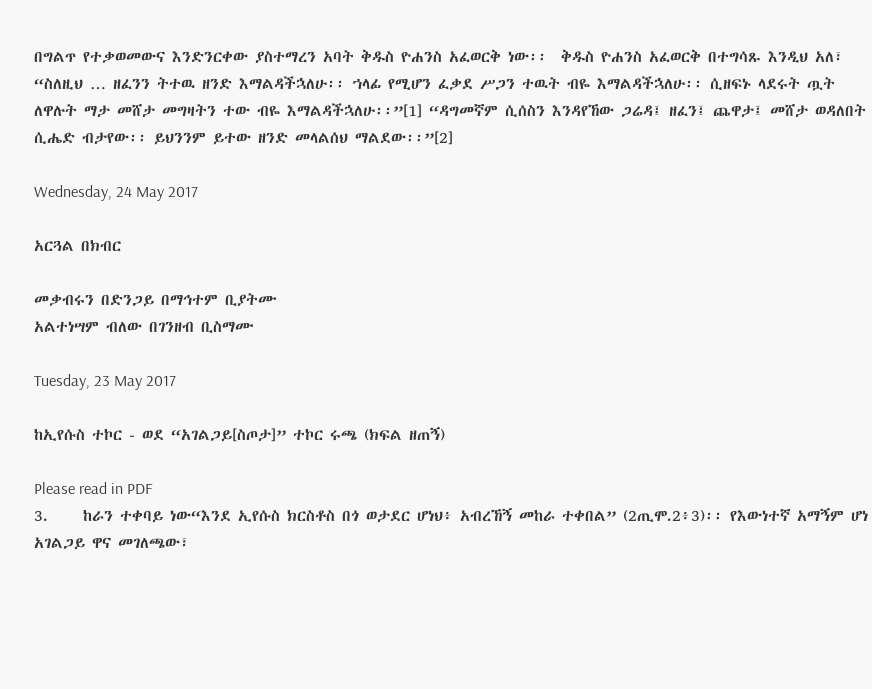በግልጥ የተቃወመውና እንድንርቀው ያስተማረን አባት ቅዱስ ዮሐንስ አፈወርቅ ነው፡፡  ቅዱስ ዮሐንስ አፈወርቅ በተግሳጹ እንዲህ አለ፣ “ስለዚህ … ዘፈንን ትተዉ ዘንድ እማልዳችኋለሁ፡፡ ኀላፊ የሚሆን ፈቃደ ሥጋን ተዉት ብዬ እማልዳችኋለሁ፡፡ ሲዘፍኑ ላደሩት ጧት ለዋሉት ማታ መሸታ መግዛትን ተው ብዬ እማልዳችኋለሁ፡፡”[1] “ዳግመኛም ሲሰስን እንዳየኸው ጋሬዳ፤ ዘፈን፤ ጨዋታ፤ መሸታ ወዳለበት ሲሔድ ብታየው፡፡ ይህንንም ይተው ዘንድ መላልሰህ ማልደው፡፡”[2]

Wednesday, 24 May 2017

አርጓል በክብር

መቃብሩን በድንጋይ በማኅተም ቢያትሙ
አልተነሣም ብለው በገንዘብ ቢስማሙ

Tuesday, 23 May 2017

ከኢየሱስ ተኮር - ወደ “አገልጋይ[ስጦታ]” ተኮር ሩጫ (ክፍል ዘጠኝ)

Please read in PDF
3.     ከራን ተቀባይ ነው“እንደ ኢየሱስ ክርስቶስ በጎ ወታደር ሆነህ፥ አብረኸኝ መከራ ተቀበል” (2ጢሞ.2፥3)፡፡ የእውነተኛ አማኝም ሆነ አገልጋይ ዋና መገለጫው፣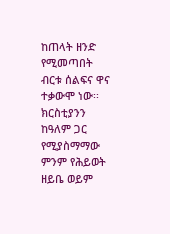ከጠላት ዘንድ የሚመጣበት ብርቱ ሰልፍና ዋና ተቃውሞ ነው፡፡ ክርስቲያንን ከዓለም ጋር የሚያስማማው ምንም የሕይወት ዘይቤ ወይም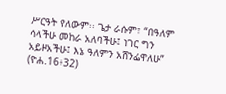ሥርዓት የለውም፡፡ ጌታ ራሱም፣ “በዓለም ሳላችሁ መከራ አለባችሁ፤ ነገር ግን አይዞአችሁ፤ እኔ ዓለምን አሸንፌዋለሁ” (ዮሐ.16፥32)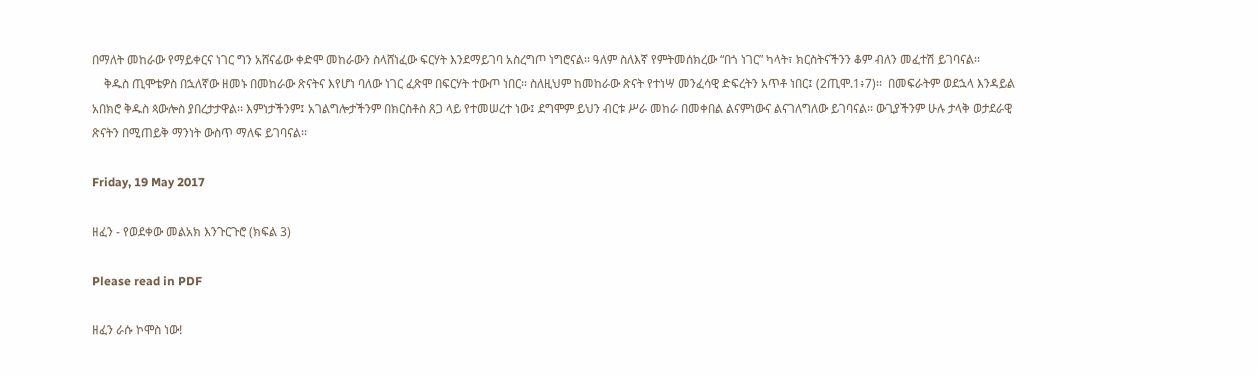በማለት መከራው የማይቀርና ነገር ግን አሸናፊው ቀድሞ መከራውን ስላሸነፈው ፍርሃት እንደማይገባ አስረግጦ ነግሮናል፡፡ ዓለም ስለእኛ የምትመሰክረው “በጎ ነገር” ካላት፣ ክርስትናችንን ቆም ብለን መፈተሽ ይገባናል፡፡
    ቅዱስ ጢሞቴዎስ በኋለኛው ዘመኑ በመከራው ጽናትና እየሆነ ባለው ነገር ፈጽሞ በፍርሃት ተውጦ ነበር፡፡ ስለዚህም ከመከራው ጽናት የተነሣ መንፈሳዊ ድፍረትን አጥቶ ነበር፤ (2ጢሞ.1፥7)፡፡  በመፍራትም ወደኋላ እንዳይል አበክሮ ቅዱስ ጳውሎስ ያበረታታዋል፡፡ እምነታችንም፤ አገልግሎታችንም በክርስቶስ ጸጋ ላይ የተመሠረተ ነው፤ ደግሞም ይህን ብርቱ ሥራ መከራ በመቀበል ልናምነውና ልናገለግለው ይገባናል፡፡ ውጊያችንም ሁሉ ታላቅ ወታደራዊ ጽናትን በሚጠይቅ ማንነት ውስጥ ማለፍ ይገባናል፡፡

Friday, 19 May 2017

ዘፈን - የወደቀው መልአክ እንጉርጉሮ (ክፍል 3)

Please read in PDF

ዘፈን ራሱ ኮሞስ ነው!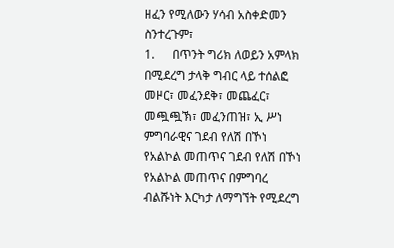ዘፈን የሚለውን ሃሳብ አስቀድመን ስንተረጉም፣
1.      በጥንት ግሪክ ለወይን አምላክ በሚደረግ ታላቅ ግብር ላይ ተሰልፎ መዞር፣ መፈንደቅ፣ መጨፈር፣ መጯጯኽ፣ መፈንጠዝ፣ ኢ ሥነ ምግባራዊና ገደብ የለሽ በኾነ የአልኮል መጠጥና ገደብ የለሽ በኾነ የአልኮል መጠጥና በምግባረ ብልሹነት እርካታ ለማግኘት የሚደረግ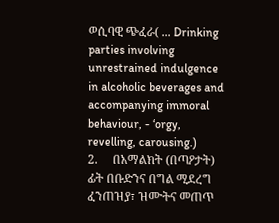ወሲባዊ ጭፈራ( ... Drinking parties involving unrestrained indulgence in alcoholic beverages and accompanying immoral behaviour, - ‘orgy, revelling, carousing.)
2.     በአማልክት (በጣዖታት) ፊት በቡድንና በግል ሚደረግ ፈንጠዝያ፣ ዝሙትና መጠጥ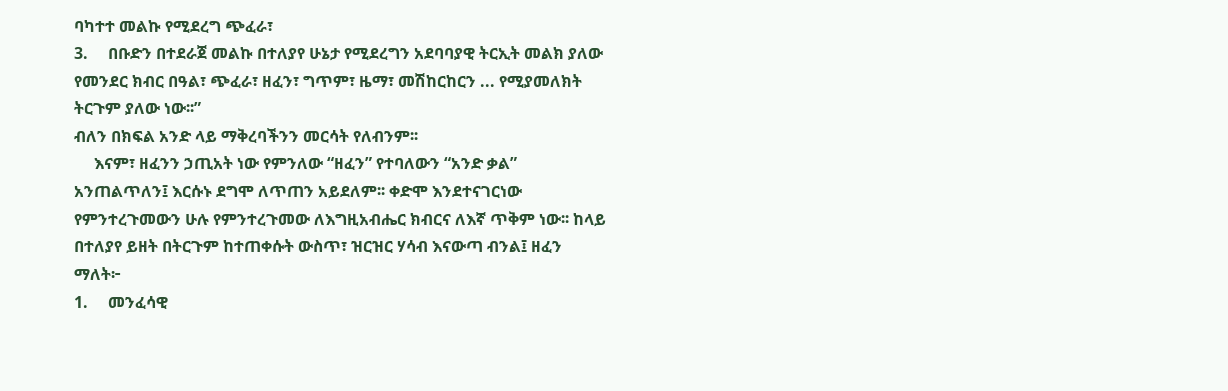ባካተተ መልኩ የሚደረግ ጭፈራ፣
3.     በቡድን በተደራጀ መልኩ በተለያየ ሁኔታ የሚደረግን አደባባያዊ ትርኢት መልክ ያለው የመንደር ክብር በዓል፣ ጭፈራ፣ ዘፈን፣ ግጥም፣ ዜማ፣ መሽከርከርን ... የሚያመለክት ትርጉም ያለው ነው፡፡”
ብለን በክፍል አንድ ላይ ማቅረባችንን መርሳት የለብንም፡፡
     እናም፣ ዘፈንን ኃጢአት ነው የምንለው “ዘፈን” የተባለውን “አንድ ቃል” አንጠልጥለን፤ እርሱኑ ደግሞ ለጥጠን አይደለም፡፡ ቀድሞ እንደተናገርነው የምንተረጉመውን ሁሉ የምንተረጉመው ለእግዚአብሔር ክብርና ለእኛ ጥቅም ነው፡፡ ከላይ በተለያየ ይዘት በትርጉም ከተጠቀሱት ውስጥ፣ ዝርዝር ሃሳብ እናውጣ ብንል፤ ዘፈን ማለት፦
1.     መንፈሳዊ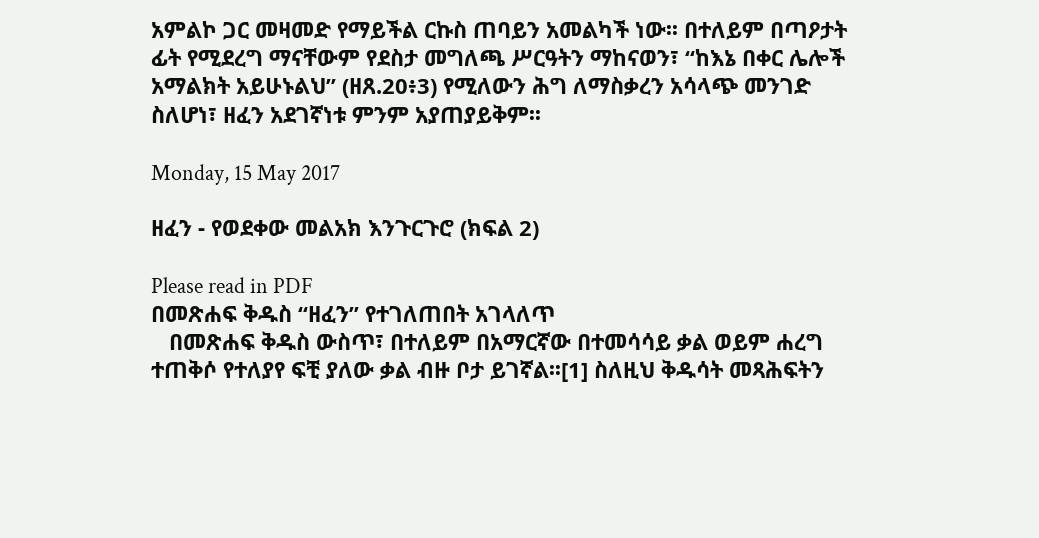አምልኮ ጋር መዛመድ የማይችል ርኩስ ጠባይን አመልካች ነው፡፡ በተለይም በጣዖታት ፊት የሚደረግ ማናቸውም የደስታ መግለጫ ሥርዓትን ማከናወን፣ “ከእኔ በቀር ሌሎች አማልክት አይሁኑልህ” (ዘጸ.20፥3) የሚለውን ሕግ ለማስቃረን አሳላጭ መንገድ ስለሆነ፣ ዘፈን አደገኛነቱ ምንም አያጠያይቅም፡፡

Monday, 15 May 2017

ዘፈን - የወደቀው መልአክ እንጉርጉሮ (ክፍል 2)

Please read in PDF
በመጽሐፍ ቅዱስ “ዘፈን” የተገለጠበት አገላለጥ
   በመጽሐፍ ቅዱስ ውስጥ፣ በተለይም በአማርኛው በተመሳሳይ ቃል ወይም ሐረግ ተጠቅሶ የተለያየ ፍቺ ያለው ቃል ብዙ ቦታ ይገኛል፡፡[1] ስለዚህ ቅዱሳት መጻሕፍትን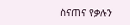ስናጠና የቃሉን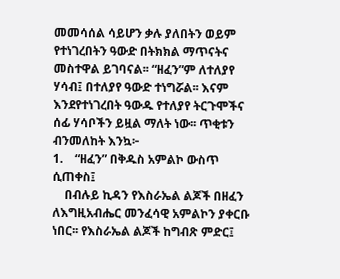መመሳሰል ሳይሆን ቃሉ ያለበትን ወይም የተነገረበትን ዓውድ በትክክል ማጥናትና መስተዋል ይገባናል፡፡ “ዘፈን”ም ለተለያየ ሃሳብ፤ በተለያየ ዓውድ ተነግሯል፡፡ እናም እንደየተነገረበት ዓውዱ የተለያየ ትርጉሞችና ሰፊ ሃሳቦችን ይዟል ማለት ነው፡፡ ጥቂቱን ብንመለከት እንኳ፦
1.    “ዘፈን” በቅዱስ አምልኮ ውስጥ ሲጠቀስ፤
    በብሉይ ኪዳን የእስራኤል ልጆች በዘፈን ለእግዚአብሔር መንፈሳዊ አምልኮን ያቀርቡ ነበር፡፡ የእስራኤል ልጆች ከግብጽ ምድር፤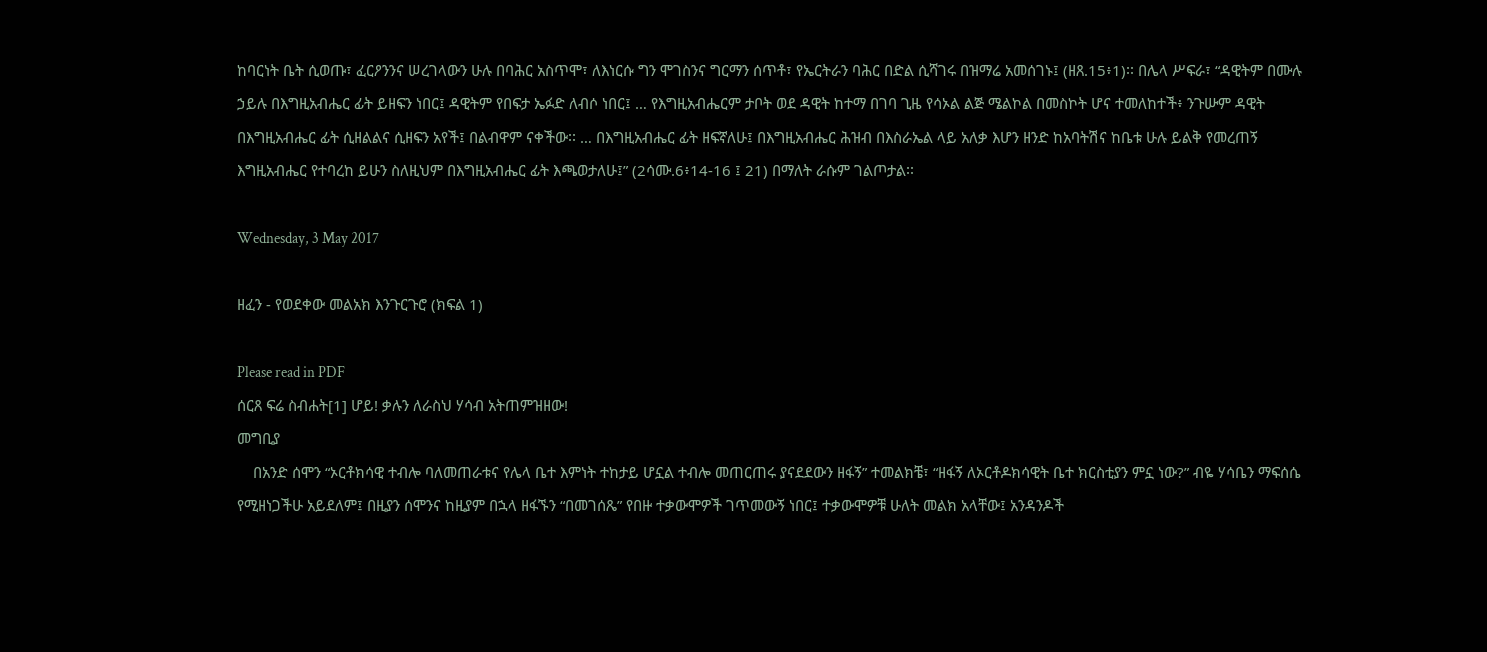ከባርነት ቤት ሲወጡ፣ ፈርዖንንና ሠረገላውን ሁሉ በባሕር አስጥሞ፣ ለእነርሱ ግን ሞገስንና ግርማን ሰጥቶ፣ የኤርትራን ባሕር በድል ሲሻገሩ በዝማሬ አመሰገኑ፤ (ዘጸ.15፥1)፡፡ በሌላ ሥፍራ፣ “ዳዊትም በሙሉ ኃይሉ በእግዚአብሔር ፊት ይዘፍን ነበር፤ ዳዊትም የበፍታ ኤፉድ ለብሶ ነበር፤ … የእግዚአብሔርም ታቦት ወደ ዳዊት ከተማ በገባ ጊዜ የሳኦል ልጅ ሜልኮል በመስኮት ሆና ተመለከተች፥ ንጉሡም ዳዊት በእግዚአብሔር ፊት ሲዘልልና ሲዘፍን አየች፤ በልብዋም ናቀችው፡፡ … በእግዚአብሔር ፊት ዘፍኛለሁ፤ በእግዚአብሔር ሕዝብ በእስራኤል ላይ አለቃ እሆን ዘንድ ከአባትሽና ከቤቱ ሁሉ ይልቅ የመረጠኝ እግዚአብሔር የተባረከ ይሁን ስለዚህም በእግዚአብሔር ፊት እጫወታለሁ፤” (2ሳሙ.6፥14-16 ፤ 21) በማለት ራሱም ገልጦታል፡፡

Wednesday, 3 May 2017

ዘፈን - የወደቀው መልአክ እንጉርጉሮ (ክፍል 1)

Please read in PDF
ሰርጸ ፍሬ ስብሐት[1] ሆይ! ቃሉን ለራስህ ሃሳብ አትጠምዝዘው!
መግቢያ
    በአንድ ሰሞን “ኦርቶክሳዊ ተብሎ ባለመጠራቱና የሌላ ቤተ እምነት ተከታይ ሆኗል ተብሎ መጠርጠሩ ያናደደውን ዘፋኝ” ተመልክቼ፣ “ዘፋኝ ለኦርቶዶክሳዊት ቤተ ክርስቲያን ምኗ ነው?” ብዬ ሃሳቤን ማፍሰሴ የሚዘነጋችሁ አይደለም፤ በዚያን ሰሞንና ከዚያም በኋላ ዘፋኙን “በመገሰጼ” የበዙ ተቃውሞዎች ገጥመውኝ ነበር፤ ተቃውሞዎቹ ሁለት መልክ አላቸው፤ አንዳንዶች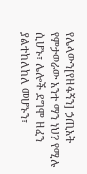የሌላውን[የዘፋኝን] ኃጢአት የምታወራው አንተ ማን ነህ? የሚሉ ሲሆኑ፣ ሌሎች ደግሞ ዘፈን ያልተከለከለ መሆኑን፣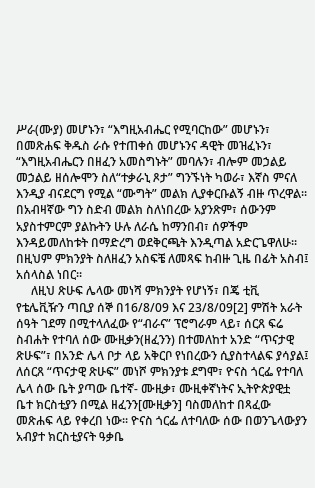ሥራ(ሙያ) መሆኑን፣ “እግዚአብሔር የሚባርከው” መሆኑን፣ በመጽሐፍ ቅዱስ ራሱ የተጠቀሰ መሆኑንና ዳዊት መዝፈኑን፣ “እግዚአብሔርን በዘፈን አመስግኑት” መባሉን፣ ብሎም መኃልይ መኃልይ ዘሰሎሞን ስለ“ተቃራኒ ጾታ” ግንኙነት ካወራ፣ እኛስ ምናለ እንዲያ ብናደርግ የሚል “ሙግት” መልክ ሊያቀርቡልኝ ብዙ ጥረዋል፡፡ በአብዛኛው ግን ስድብ መልክ ስለነበረው አያንጽም፣ ሰውንም አያስተምርም ያልኩትን ሁሉ ለራሴ ከማንበብ፣ ሰዎችም እንዳይመለከቱት በማድረግ ወደቅርጫት እንዲጣል አድርጌዋለሁ፡፡ በዚህም ምክንያት ስለዘፈን አስፍቼ ለመጻፍ ከብዙ ጊዜ በፊት አስብ፤ አሰላስል ነበር፡፡
     ለዚህ ጽሁፍ ሌላው መነሻ ምክንያት የሆነኝ፣ በጄ ቲቪ የቴሌቪዥን ጣቢያ ሰኞ በ16/8/09 እና 23/8/09[2] ምሽት አራት ሰዓት ገደማ በሚተላለፈው የ“ብራና” ፕሮግራም ላይ፣ ሰርጸ ፍሬ ስብሐት የተባለ ሰው ሙዚቃን(ዘፈንን) በተመለከተ አንድ “ጥናታዊ ጽሁፍ”፣ በአንድ ሌላ ቦታ ላይ አቅርቦ የነበረውን ሲያስተላልፍ ያሳያል፤ ለሰርጸ “ጥናታዊ ጽሁፍ” መነሾ ምክንያቱ ደግሞ፣ ዮናስ ጎርፌ የተባለ ሌላ ሰው ቤት ያጣው ቤተኛ- ሙዚቃ፣ ሙዚቀኛነትና ኢትዮጵያዊቷ ቤተ ክርስቲያን በሚል ዘፈንን[ሙዚቃን] ባስመለከተ በጻፈው መጽሐፍ ላይ የቀረበ ነው፡፡ ዮናስ ጎርፌ ለተባለው ሰው በወንጌላውያን አብያተ ክርስቲያናት ዓቃቤ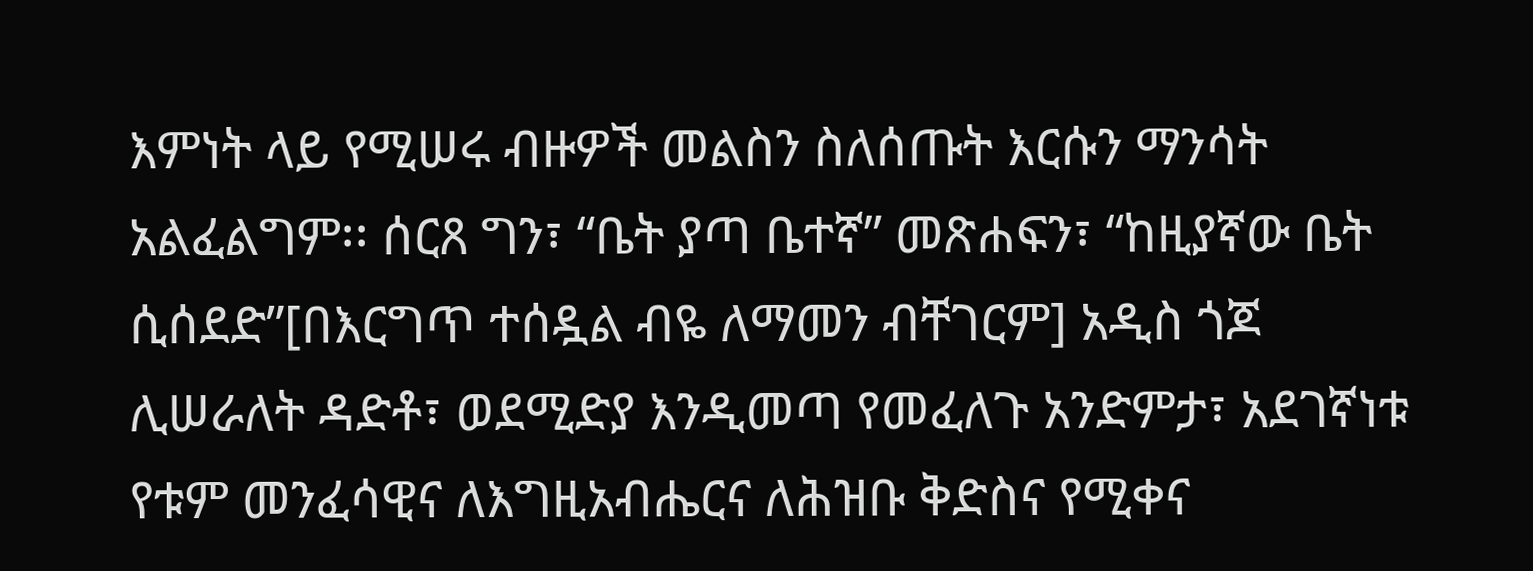እምነት ላይ የሚሠሩ ብዙዎች መልስን ስለሰጡት እርሱን ማንሳት አልፈልግም፡፡ ሰርጸ ግን፣ “ቤት ያጣ ቤተኛ” መጽሐፍን፣ “ከዚያኛው ቤት ሲሰደድ”[በእርግጥ ተሰዷል ብዬ ለማመን ብቸገርም] አዲስ ጎጆ ሊሠራለት ዳድቶ፣ ወደሚድያ እንዲመጣ የመፈለጉ አንድምታ፣ አደገኛነቱ የቱም መንፈሳዊና ለእግዚአብሔርና ለሕዝቡ ቅድስና የሚቀና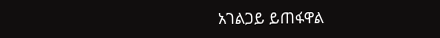አገልጋይ ይጠፋዋል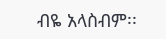ብዬ አላስብም፡፡